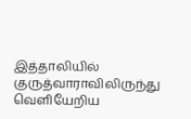இத்தாலியில் குருத்வாராவிலிருந்து வெளியேறிய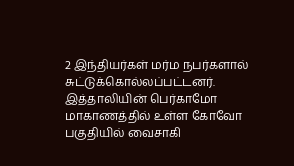2 இந்தியர்கள் மர்ம நபர்களால் சுட்டுக்கொல்லப்பட்டனர்.
இத்தாலியின் பெர்காமோ மாகாணத்தில் உள்ள கோவோ பகுதியில் வைசாகி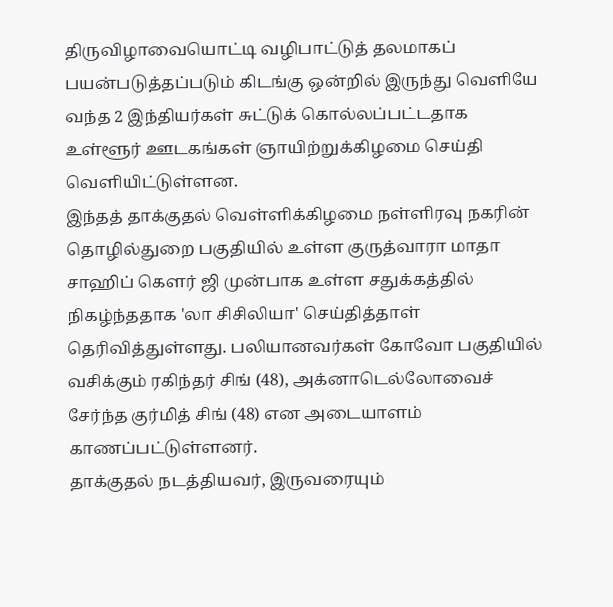திருவிழாவையொட்டி வழிபாட்டுத் தலமாகப் பயன்படுத்தப்படும் கிடங்கு ஒன்றில் இருந்து வெளியே வந்த 2 இந்தியர்கள் சுட்டுக் கொல்லப்பட்டதாக உள்ளூர் ஊடகங்கள் ஞாயிற்றுக்கிழமை செய்தி வெளியிட்டுள்ளன.
இந்தத் தாக்குதல் வெள்ளிக்கிழமை நள்ளிரவு நகரின் தொழில்துறை பகுதியில் உள்ள குருத்வாரா மாதா சாஹிப் கௌர் ஜி முன்பாக உள்ள சதுக்கத்தில் நிகழ்ந்ததாக 'லா சிசிலியா' செய்தித்தாள் தெரிவித்துள்ளது. பலியானவர்கள் கோவோ பகுதியில் வசிக்கும் ரகிந்தர் சிங் (48), அக்னாடெல்லோவைச் சேர்ந்த குர்மித் சிங் (48) என அடையாளம் காணப்பட்டுள்ளனர்.
தாக்குதல் நடத்தியவர், இருவரையும்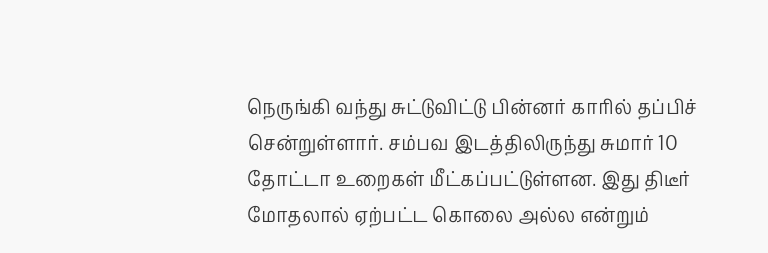நெருங்கி வந்து சுட்டுவிட்டு பின்னர் காரில் தப்பிச் சென்றுள்ளார். சம்பவ இடத்திலிருந்து சுமார் 10 தோட்டா உறைகள் மீட்கப்பட்டுள்ளன. இது திடீர் மோதலால் ஏற்பட்ட கொலை அல்ல என்றும்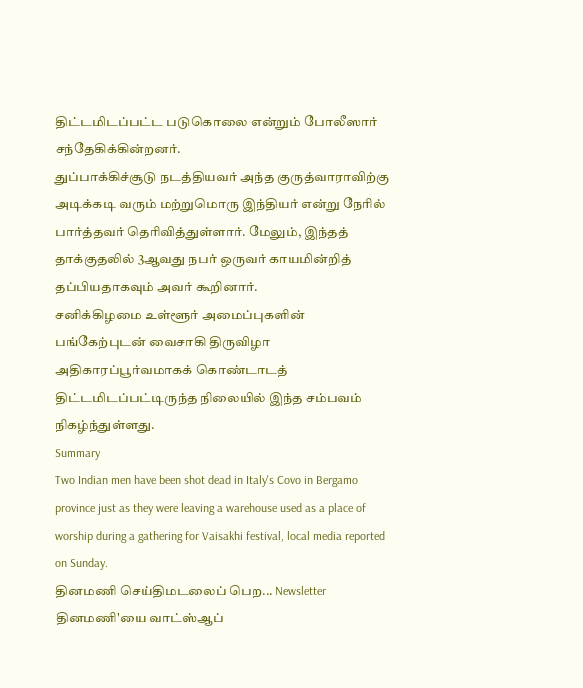திட்டமிடப்பட்ட படுகொலை என்றும் போலீஸார் சந்தேகிக்கின்றனர்.
துப்பாக்கிச்சூடு நடத்தியவர் அந்த குருத்வாராவிற்கு அடிக்கடி வரும் மற்றுமொரு இந்தியர் என்று நேரில் பார்த்தவர் தெரிவித்துள்ளார். மேலும், இந்தத் தாக்குதலில் 3ஆவது நபர் ஒருவர் காயமின்றித் தப்பியதாகவும் அவர் கூறினார்.
சனிக்கிழமை உள்ளூர் அமைப்புகளின் பங்கேற்புடன் வைசாகி திருவிழா அதிகாரப்பூர்வமாகக் கொண்டாடத் திட்டமிடப்பட்டிருந்த நிலையில் இந்த சம்பவம் நிகழ்ந்துள்ளது.
Summary
Two Indian men have been shot dead in Italy's Covo in Bergamo province just as they were leaving a warehouse used as a place of worship during a gathering for Vaisakhi festival, local media reported on Sunday.
தினமணி செய்திமடலைப் பெற... Newsletter
தினமணி'யை வாட்ஸ்ஆப்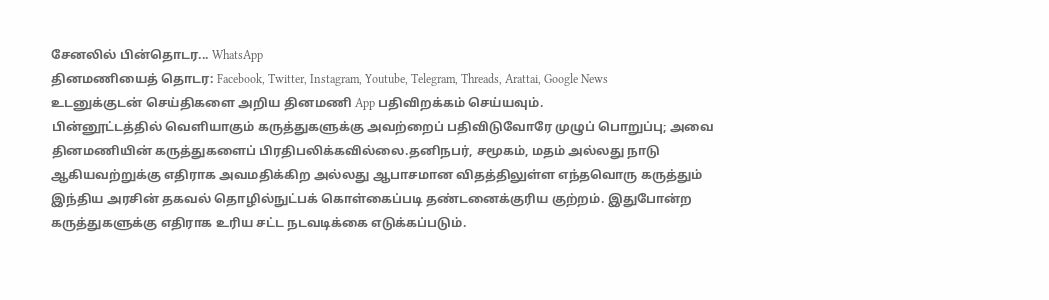சேனலில் பின்தொடர... WhatsApp
தினமணியைத் தொடர: Facebook, Twitter, Instagram, Youtube, Telegram, Threads, Arattai, Google News
உடனுக்குடன் செய்திகளை அறிய தினமணி App பதிவிறக்கம் செய்யவும்.
பின்னூட்டத்தில் வெளியாகும் கருத்துகளுக்கு அவற்றைப் பதிவிடுவோரே முழுப் பொறுப்பு; அவை தினமணியின் கருத்துகளைப் பிரதிபலிக்கவில்லை.தனிநபர், சமூகம், மதம் அல்லது நாடு ஆகியவற்றுக்கு எதிராக அவமதிக்கிற அல்லது ஆபாசமான விதத்திலுள்ள எந்தவொரு கருத்தும் இந்திய அரசின் தகவல் தொழில்நுட்பக் கொள்கைப்படி தண்டனைக்குரிய குற்றம். இதுபோன்ற கருத்துகளுக்கு எதிராக உரிய சட்ட நடவடிக்கை எடுக்கப்படும்.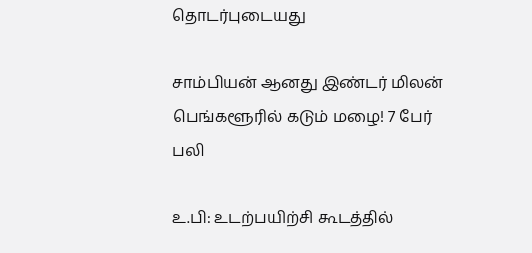தொடர்புடையது

சாம்பியன் ஆனது இண்டர் மிலன்
பெங்களூரில் கடும் மழை! 7 பேர் பலி

உ.பி: உடற்பயிற்சி கூடத்தில்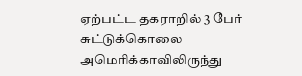ஏற்பட்ட தகராறில் 3 பேர் சுட்டுக்கொலை
அமெரிக்காவிலிருந்து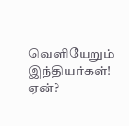வெளியேறும் இந்தியர்கள்! ஏன்?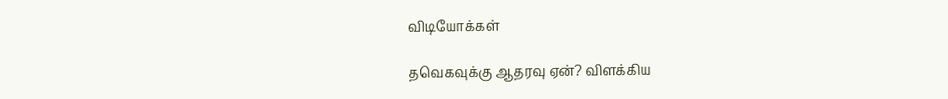விடியோக்கள்

தவெகவுக்கு ஆதரவு ஏன்? விளக்கிய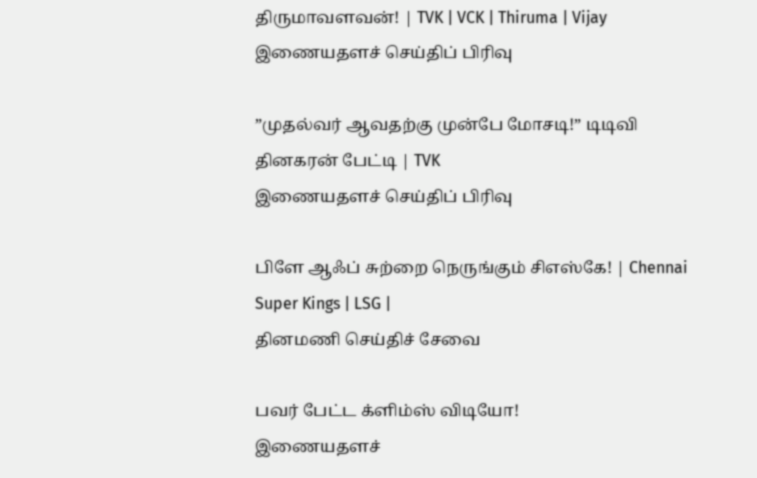திருமாவளவன்! | TVK | VCK | Thiruma | Vijay
இணையதளச் செய்திப் பிரிவு

”முதல்வர் ஆவதற்கு முன்பே மோசடி!” டிடிவி தினகரன் பேட்டி | TVK
இணையதளச் செய்திப் பிரிவு

பிளே ஆஃப் சுற்றை நெருங்கும் சிஎஸ்கே! | Chennai Super Kings | LSG |
தினமணி செய்திச் சேவை

பவர் பேட்ட க்ளிம்ஸ் விடியோ!
இணையதளச்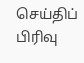செய்திப் பிரிவு